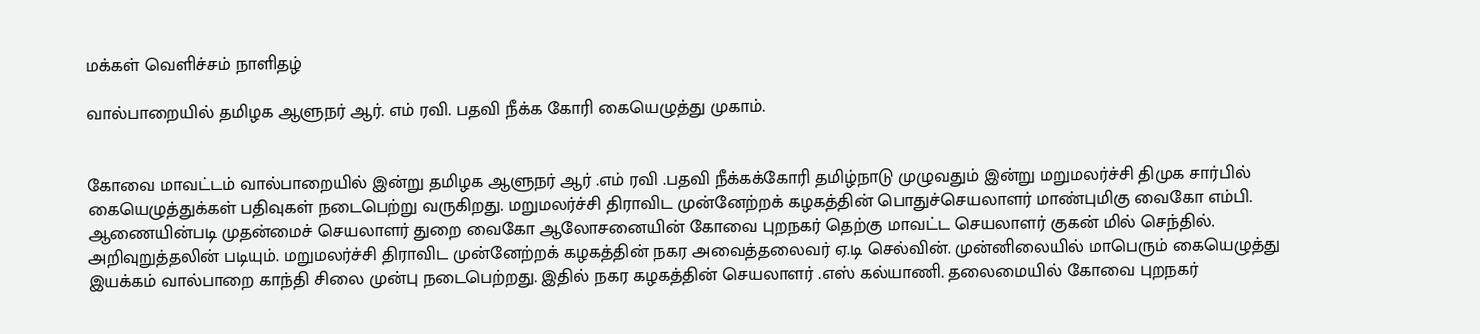மக்கள் வெளிச்சம் நாளிதழ்

வால்பாறையில் தமிழக ஆளுநர் ஆர். எம் ரவி. பதவி நீக்க கோரி கையெழுத்து முகாம்.


கோவை மாவட்டம் வால்பாறையில் இன்று தமிழக ஆளுநர் ஆர் .எம் ரவி .பதவி நீக்கக்கோரி தமிழ்நாடு முழுவதும் இன்று மறுமலர்ச்சி திமுக சார்பில் கையெழுத்துக்கள் பதிவுகள் நடைபெற்று வருகிறது. மறுமலர்ச்சி திராவிட முன்னேற்றக் கழகத்தின் பொதுச்செயலாளர் மாண்புமிகு வைகோ எம்பி. ஆணையின்படி முதன்மைச் செயலாளர் துறை வைகோ ஆலோசனையின் கோவை புறநகர் தெற்கு மாவட்ட செயலாளர் குகன் மில் செந்தில். அறிவுறுத்தலின் படியும். மறுமலர்ச்சி திராவிட முன்னேற்றக் கழகத்தின் நகர அவைத்தலைவர் ஏ.டி செல்வின். முன்னிலையில் மாபெரும் கையெழுத்து இயக்கம் வால்பாறை காந்தி சிலை முன்பு நடைபெற்றது. இதில் நகர கழகத்தின் செயலாளர் .எஸ் கல்யாணி. தலைமையில் கோவை புறநகர்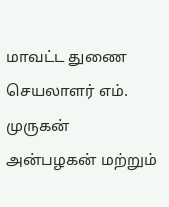மாவட்ட துணை செயலாளர் எம். முருகன் அன்பழகன் மற்றும்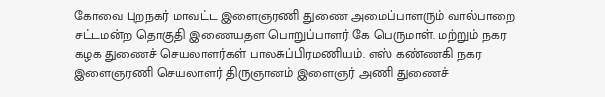கோவை புறநகர் மாவட்ட இளைஞரணி துணை அமைப்பாளரும் வால்பாறை சட்டமன்ற தொகுதி இணையதள பொறுப்பாளர் கே பெருமாள். மற்றும் நகர கழக துணைச் செயலாளர்கள் பாலசுப்பிரமணியம். எஸ் கண்ணகி நகர இளைஞரணி செயலாளர் திருஞானம் இளைஞர் அணி துணைச்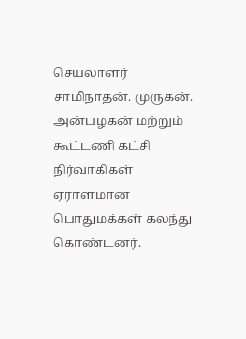செயலாளர் சாமிநாதன். முருகன். அன்பழகன் மற்றும் கூட்டணி கட்சி நிர்வாகிகள் ஏராளமான பொதுமக்கள் கலந்து கொண்டனர்.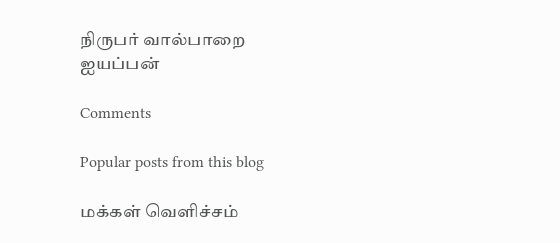நிருபர் வால்பாறை ஐயப்பன்

Comments

Popular posts from this blog

மக்கள் வெளிச்சம்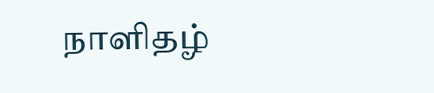நாளிதழ்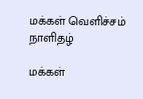மக்கள் வெளிச்சம் நாளிதழ்

மக்கள்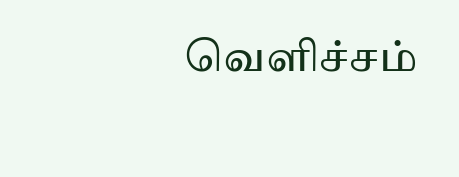வெளிச்சம்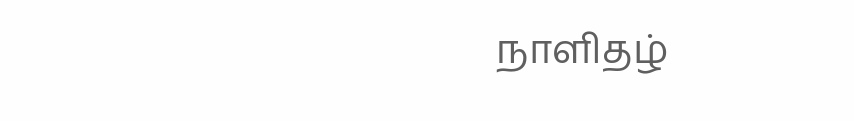நாளிதழ்